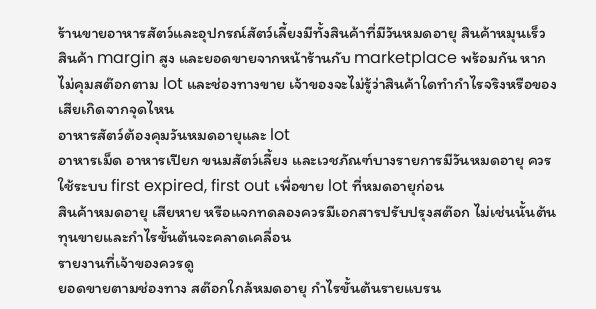ร้านขายอาหารสัตว์และอุปกรณ์สัตว์เลี้ยงมีทั้งสินค้าที่มีวันหมดอายุ สินค้าหมุนเร็ว สินค้า margin สูง และยอดขายจากหน้าร้านกับ marketplace พร้อมกัน หากไม่คุมสต๊อกตาม lot และช่องทางขาย เจ้าของจะไม่รู้ว่าสินค้าใดทำกำไรจริงหรือของเสียเกิดจากจุดไหน
อาหารสัตว์ต้องคุมวันหมดอายุและ lot
อาหารเม็ด อาหารเปียก ขนมสัตว์เลี้ยง และเวชภัณฑ์บางรายการมีวันหมดอายุ ควรใช้ระบบ first expired, first out เพื่อขาย lot ที่หมดอายุก่อน
สินค้าหมดอายุ เสียหาย หรือแจกทดลองควรมีเอกสารปรับปรุงสต๊อก ไม่เช่นนั้นต้นทุนขายและกำไรขั้นต้นจะคลาดเคลื่อน
รายงานที่เจ้าของควรดู
ยอดขายตามช่องทาง สต๊อกใกล้หมดอายุ กำไรขั้นต้นรายแบรน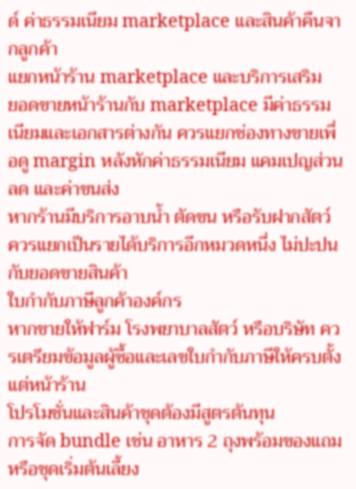ด์ ค่าธรรมเนียม marketplace และสินค้าคืนจากลูกค้า
แยกหน้าร้าน marketplace และบริการเสริม
ยอดขายหน้าร้านกับ marketplace มีค่าธรรมเนียมและเอกสารต่างกัน ควรแยกช่องทางขายเพื่อดู margin หลังหักค่าธรรมเนียม แคมเปญส่วนลด และค่าขนส่ง
หากร้านมีบริการอาบน้ำ ตัดขน หรือรับฝากสัตว์ ควรแยกเป็นรายได้บริการอีกหมวดหนึ่ง ไม่ปะปนกับยอดขายสินค้า
ใบกำกับภาษีลูกค้าองค์กร
หากขายให้ฟาร์ม โรงพยาบาลสัตว์ หรือบริษัท ควรเตรียมข้อมูลผู้ซื้อและเลขใบกำกับภาษีให้ครบตั้งแต่หน้าร้าน
โปรโมชั่นและสินค้าชุดต้องมีสูตรต้นทุน
การจัด bundle เช่น อาหาร 2 ถุงพร้อมของแถม หรือชุดเริ่มต้นเลี้ยง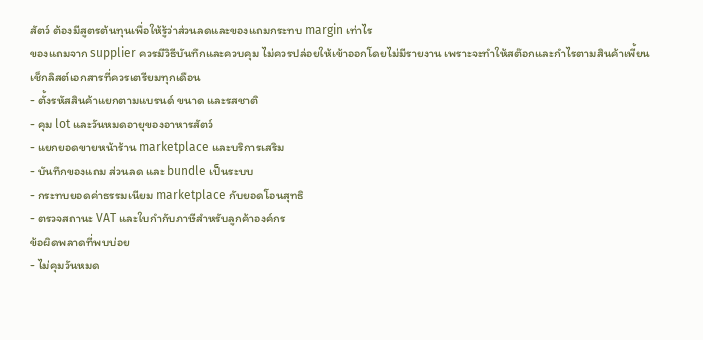สัตว์ ต้องมีสูตรต้นทุนเพื่อให้รู้ว่าส่วนลดและของแถมกระทบ margin เท่าไร
ของแถมจาก supplier ควรมีวิธีบันทึกและควบคุม ไม่ควรปล่อยให้เข้าออกโดยไม่มีรายงาน เพราะจะทำให้สต๊อกและกำไรตามสินค้าเพี้ยน
เช็กลิสต์เอกสารที่ควรเตรียมทุกเดือน
- ตั้งรหัสสินค้าแยกตามแบรนด์ ขนาด และรสชาติ
- คุม lot และวันหมดอายุของอาหารสัตว์
- แยกยอดขายหน้าร้าน marketplace และบริการเสริม
- บันทึกของแถม ส่วนลด และ bundle เป็นระบบ
- กระทบยอดค่าธรรมเนียม marketplace กับยอดโอนสุทธิ
- ตรวจสถานะ VAT และใบกำกับภาษีสำหรับลูกค้าองค์กร
ข้อผิดพลาดที่พบบ่อย
- ไม่คุมวันหมด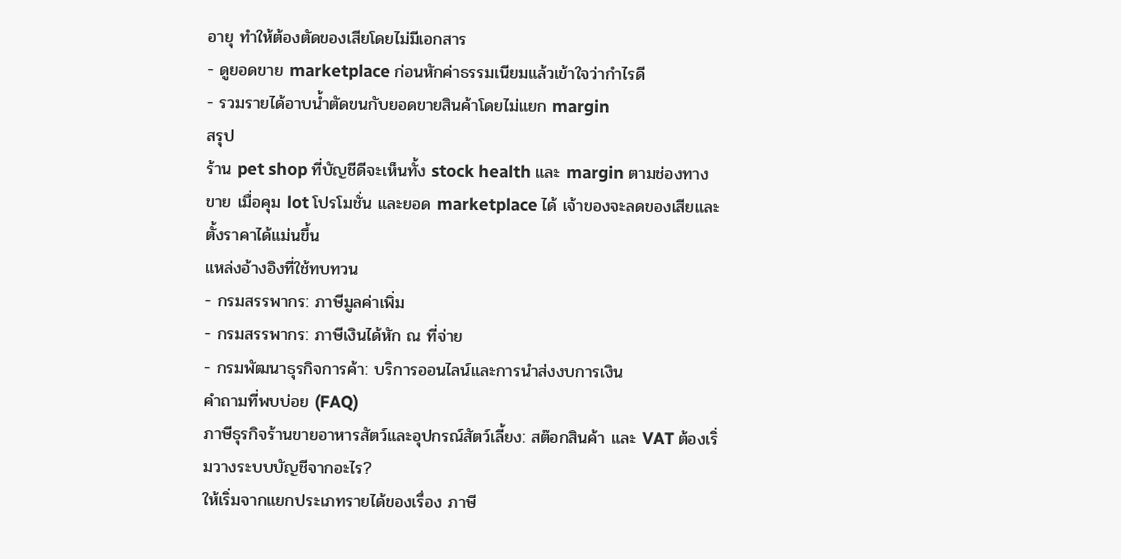อายุ ทำให้ต้องตัดของเสียโดยไม่มีเอกสาร
- ดูยอดขาย marketplace ก่อนหักค่าธรรมเนียมแล้วเข้าใจว่ากำไรดี
- รวมรายได้อาบน้ำตัดขนกับยอดขายสินค้าโดยไม่แยก margin
สรุป
ร้าน pet shop ที่บัญชีดีจะเห็นทั้ง stock health และ margin ตามช่องทางขาย เมื่อคุม lot โปรโมชั่น และยอด marketplace ได้ เจ้าของจะลดของเสียและตั้งราคาได้แม่นขึ้น
แหล่งอ้างอิงที่ใช้ทบทวน
- กรมสรรพากร: ภาษีมูลค่าเพิ่ม
- กรมสรรพากร: ภาษีเงินได้หัก ณ ที่จ่าย
- กรมพัฒนาธุรกิจการค้า: บริการออนไลน์และการนำส่งงบการเงิน
คำถามที่พบบ่อย (FAQ)
ภาษีธุรกิจร้านขายอาหารสัตว์และอุปกรณ์สัตว์เลี้ยง: สต๊อกสินค้า และ VAT ต้องเริ่มวางระบบบัญชีจากอะไร?
ให้เริ่มจากแยกประเภทรายได้ของเรื่อง ภาษี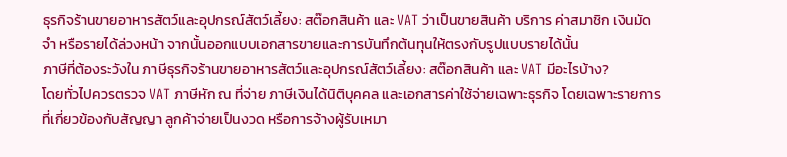ธุรกิจร้านขายอาหารสัตว์และอุปกรณ์สัตว์เลี้ยง: สต๊อกสินค้า และ VAT ว่าเป็นขายสินค้า บริการ ค่าสมาชิก เงินมัดจำ หรือรายได้ล่วงหน้า จากนั้นออกแบบเอกสารขายและการบันทึกต้นทุนให้ตรงกับรูปแบบรายได้นั้น
ภาษีที่ต้องระวังใน ภาษีธุรกิจร้านขายอาหารสัตว์และอุปกรณ์สัตว์เลี้ยง: สต๊อกสินค้า และ VAT มีอะไรบ้าง?
โดยทั่วไปควรตรวจ VAT ภาษีหัก ณ ที่จ่าย ภาษีเงินได้นิติบุคคล และเอกสารค่าใช้จ่ายเฉพาะธุรกิจ โดยเฉพาะรายการที่เกี่ยวข้องกับสัญญา ลูกค้าจ่ายเป็นงวด หรือการจ้างผู้รับเหมา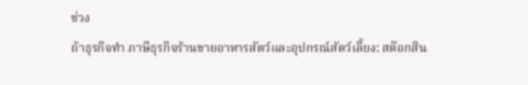ช่วง
ถ้าธุรกิจทำ ภาษีธุรกิจร้านขายอาหารสัตว์และอุปกรณ์สัตว์เลี้ยง: สต๊อกสิน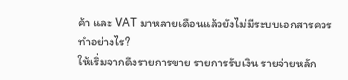ค้า และ VAT มาหลายเดือนแล้วยังไม่มีระบบเอกสารควรทำอย่างไร?
ให้เริ่มจากดึงรายการขาย รายการรับเงิน รายจ่ายหลัก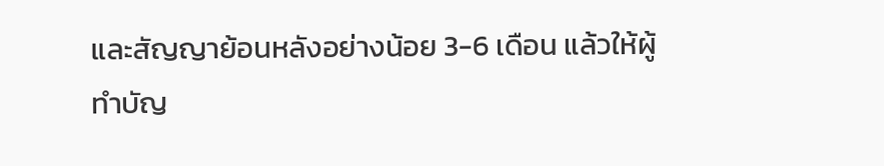และสัญญาย้อนหลังอย่างน้อย 3-6 เดือน แล้วให้ผู้ทำบัญ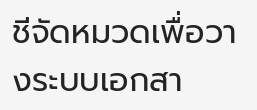ชีจัดหมวดเพื่อวางระบบเอกสา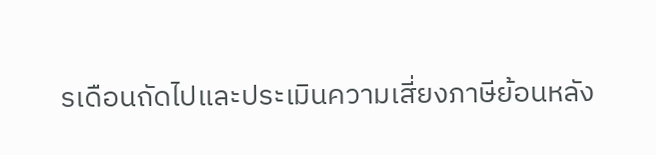รเดือนถัดไปและประเมินความเสี่ยงภาษีย้อนหลัง